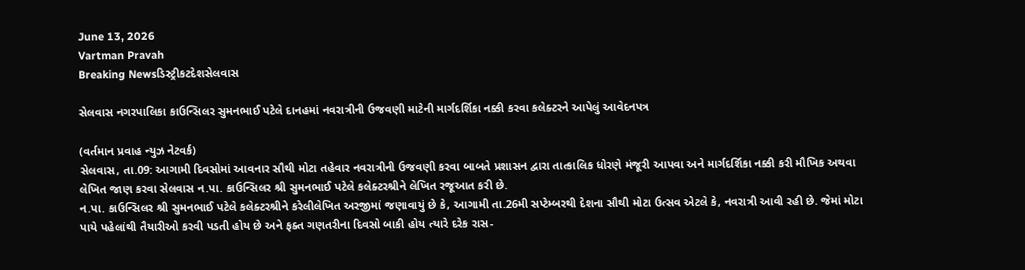June 13, 2026
Vartman Pravah
Breaking Newsડિસ્ટ્રીકટદેશસેલવાસ

સેલવાસ નગરપાલિકા કાઉન્‍સિલર સુમનભાઈ પટેલે દાનહમાં નવરાત્રીની ઉજવણી માટેની માર્ગદર્શિકા નક્કી કરવા કલેક્‍ટરને આપેલું આવેદનપત્ર

(વર્તમાન પ્રવાહ ન્‍યુઝ નેટવર્ક)
સેલવાસ, તા.09: આગામી દિવસોમાં આવનાર સૌથી મોટા તહેવાર નવરાત્રીની ઉજવણી કરવા બાબતે પ્રશાસન દ્વારા તાત્‍કાલિક ધોરણે મંજૂરી આપવા અને માર્ગદર્શિકા નક્કી કરી મૌખિક અથવા લેખિત જાણ કરવા સેલવાસ ન.પા. કાઉન્‍સિલર શ્રી સુમનભાઈ પટેલે કલેક્‍ટરશ્રીને લેખિત રજૂઆત કરી છે.
ન.પા. કાઉન્‍સિલર શ્રી સુમનભાઈ પટેલે કલેક્‍ટરશ્રીને કરેલીલેખિત અરજીમાં જણાવાયું છે કે, આગામી તા.26મી સપ્‍ટેમ્‍બરથી દેશના સૌથી મોટા ઉત્‍સવ એટલે કે, નવરાત્રી આવી રહી છે. જેમાં મોટા પાયે પહેલાંથી તૈયારીઓ કરવી પડતી હોય છે અને ફક્‍ત ગણતરીના દિવસો બાકી હોય ત્‍યારે દરેક રાસ-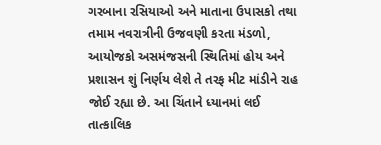ગરબાના રસિયાઓ અને માતાના ઉપાસકો તથા તમામ નવરાત્રીની ઉજવણી કરતા મંડળો, આયોજકો અસમંજસની સ્‍થિતિમાં હોય અને પ્રશાસન શું નિર્ણય લેશે તે તરફ મીટ માંડીને રાહ જોઈ રહ્યા છે. આ ચિંતાને ધ્‍યાનમાં લઈ તાત્‍કાલિક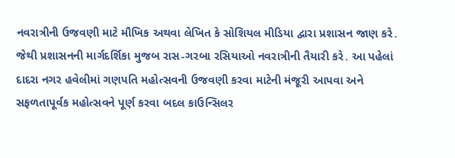નવરાત્રીની ઉજવણી માટે મૌખિક અથવા લેખિત કે સોશિયલ મીડિયા દ્વારા પ્રશાસન જાણ કરે. જેથી પ્રશાસનની માર્ગદર્શિકા મુજબ રાસ-ગરબા રસિયાઓ નવરાત્રીની તૈયારી કરે. આ પહેલાં દાદરા નગર હવેલીમાં ગણપતિ મહોત્‍સવની ઉજવણી કરવા માટેની મંજૂરી આપવા અને સફળતાપૂર્વક મહોત્‍સવને પૂર્ણ કરવા બદલ કાઉન્‍સિલર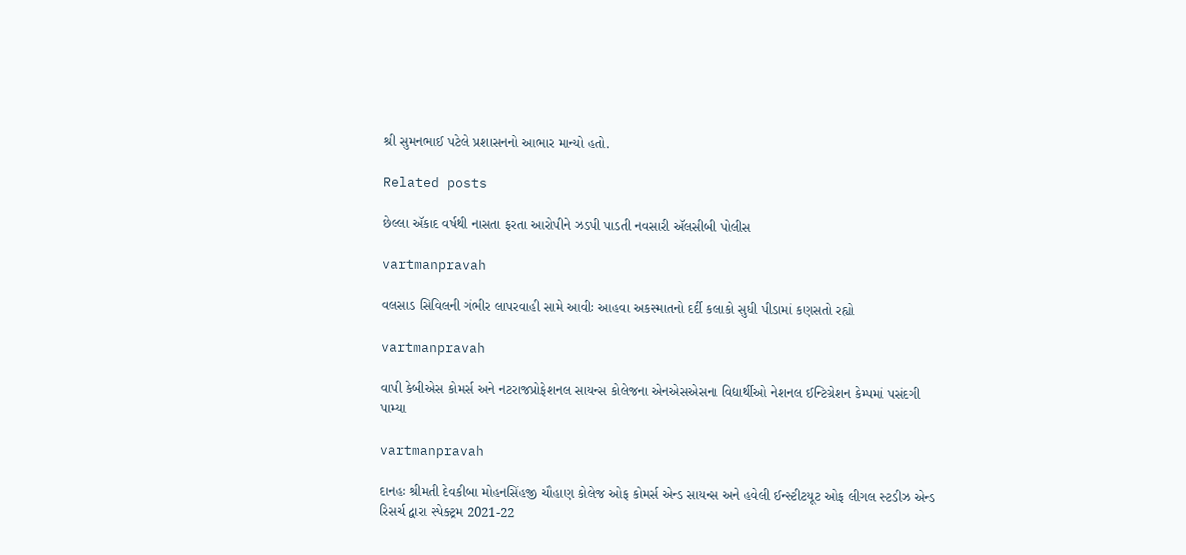શ્રી સુમનભાઈ પટેલે પ્રશાસનનો આભાર માન્‍યો હતો.

Related posts

છેલ્લા ઍકાદ વર્ષથી નાસતા ફરતા આરોપીને ઝડપી પાડતી નવસારી ઍલસીબી પોલીસ

vartmanpravah

વલસાડ સિવિલની ગંભીર લાપરવાહી સામે આવીઃ આહવા અકસ્‍માતનો દર્દી કલાકો સુધી પીડામાં કણસતો રહ્યો

vartmanpravah

વાપી કેબીએસ કોમર્સ અને નટરાજપ્રોફેશનલ સાયન્‍સ કોલેજના એનએસએસના વિદ્યાર્થીઓ નેશનલ ઈન્‍ટિગ્રેશન કેમ્‍પમાં પસંદગી પામ્‍યા

vartmanpravah

દાનહઃ શ્રીમતી દેવકીબા મોહનસિંહજી ચૌહાણ કોલેજ ઓફ કોમર્સ એન્‍ડ સાયન્‍સ અને હવેલી ઈન્‍સ્‍ટીટયૂટ ઓફ લીગલ સ્‍ટડીઝ એન્‍ડ રિસર્ચ દ્વારા સ્‍પેક્‍ટ્રમ 2021-22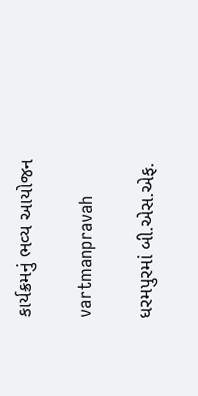કાર્યક્રમનું ભવ્‍ય આયોજન

vartmanpravah

ધરમપુરમાં બી.એસ.એફ.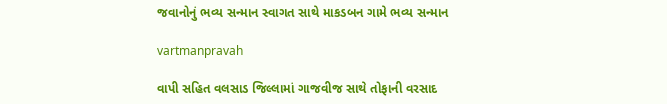જવાનોનું ભવ્‍ય સન્‍માન સ્‍વાગત સાથે માકડબન ગામે ભવ્‍ય સન્‍માન

vartmanpravah

વાપી સહિત વલસાડ જિલ્લામાં ગાજવીજ સાથે તોફાની વરસાદ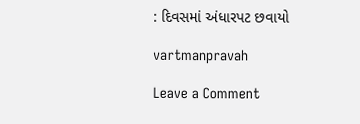: દિવસમાં અંધારપટ છવાયો

vartmanpravah

Leave a Comment